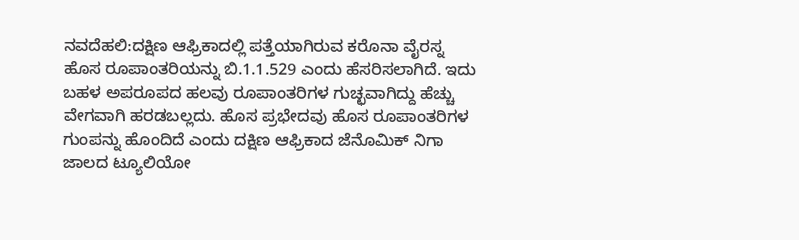ನವದೆಹಲಿ:ದಕ್ಷಿಣ ಆಫ್ರಿಕಾದಲ್ಲಿ ಪತ್ತೆಯಾಗಿರುವ ಕರೊನಾ ವೈರಸ್ನ ಹೊಸ ರೂಪಾಂತರಿಯನ್ನು ಬಿ.1.1.529 ಎಂದು ಹೆಸರಿಸಲಾಗಿದೆ. ಇದು ಬಹಳ ಅಪರೂಪದ ಹಲವು ರೂಪಾಂತರಿಗಳ ಗುಚ್ಛವಾಗಿದ್ದು ಹೆಚ್ಚು ವೇಗವಾಗಿ ಹರಡಬಲ್ಲದು. ಹೊಸ ಪ್ರಭೇದವು ಹೊಸ ರೂಪಾಂತರಿಗಳ ಗುಂಪನ್ನು ಹೊಂದಿದೆ ಎಂದು ದಕ್ಷಿಣ ಆಫ್ರಿಕಾದ ಜೆನೊಮಿಕ್ ನಿಗಾ ಜಾಲದ ಟ್ಯೂಲಿಯೋ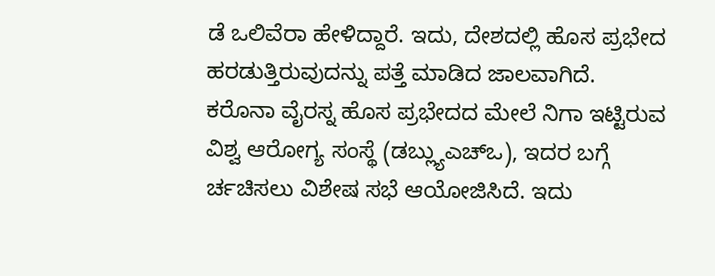ಡೆ ಒಲಿವೆರಾ ಹೇಳಿದ್ದಾರೆ. ಇದು, ದೇಶದಲ್ಲಿ ಹೊಸ ಪ್ರಭೇದ ಹರಡುತ್ತಿರುವುದನ್ನು ಪತ್ತೆ ಮಾಡಿದ ಜಾಲವಾಗಿದೆ.
ಕರೊನಾ ವೈರಸ್ನ ಹೊಸ ಪ್ರಭೇದದ ಮೇಲೆ ನಿಗಾ ಇಟ್ಟಿರುವ ವಿಶ್ವ ಆರೋಗ್ಯ ಸಂಸ್ಥೆ (ಡಬ್ಲ್ಯುಎಚ್ಒ), ಇದರ ಬಗ್ಗೆ ರ್ಚಚಿಸಲು ವಿಶೇಷ ಸಭೆ ಆಯೋಜಿಸಿದೆ. ಇದು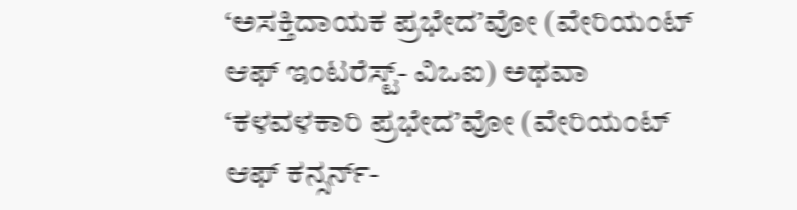‘ಅಸಕ್ತಿದಾಯಕ ಪ್ರಭೇದ’ವೋ (ವೇರಿಯಂಟ್ ಆಫ್ ಇಂಟರೆಸ್ಟ್- ವಿಒಐ) ಅಥವಾ ‘ಕಳವಳಕಾರಿ ಪ್ರಭೇದ’ವೋ (ವೇರಿಯಂಟ್ ಆಫ್ ಕನ್ಸರ್ನ್-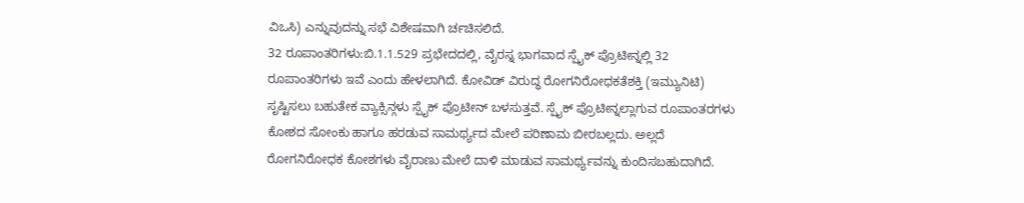ವಿಒಸಿ) ಎನ್ನುವುದನ್ನು ಸಭೆ ವಿಶೇಷವಾಗಿ ರ್ಚಚಿಸಲಿದೆ.
32 ರೂಪಾಂತರಿಗಳು:ಬಿ.1.1.529 ಪ್ರಭೇದದಲ್ಲಿ, ವೈರಸ್ನ ಭಾಗವಾದ ಸ್ಪೈಕ್ ಪ್ರೊಟೀನ್ನಲ್ಲಿ 32 ರೂಪಾಂತರಿಗಳು ಇವೆ ಎಂದು ಹೇಳಲಾಗಿದೆ. ಕೋವಿಡ್ ವಿರುದ್ಧ ರೋಗನಿರೋಧಕತೆಶಕ್ತಿ (ಇಮ್ಯುನಿಟಿ) ಸೃಷ್ಟಿಸಲು ಬಹುತೇಕ ವ್ಯಾಕ್ಸಿನ್ಗಳು ಸ್ಪೈಕ್ ಪ್ರೊಟೀನ್ ಬಳಸುತ್ತವೆ. ಸ್ಪೈಕ್ ಪ್ರೊಟೀನ್ನಲ್ಲಾಗುವ ರೂಪಾಂತರಗಳು ಕೋಶದ ಸೋಂಕು ಹಾಗೂ ಹರಡುವ ಸಾಮರ್ಥ್ಯದ ಮೇಲೆ ಪರಿಣಾಮ ಬೀರಬಲ್ಲದು. ಅಲ್ಲದೆ ರೋಗನಿರೋಧಕ ಕೋಶಗಳು ವೈರಾಣು ಮೇಲೆ ದಾಳಿ ಮಾಡುವ ಸಾಮರ್ಥ್ಯವನ್ನು ಕುಂದಿಸಬಹುದಾಗಿದೆ.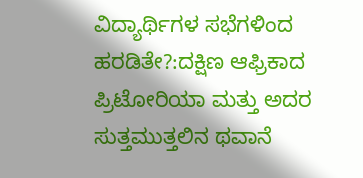ವಿದ್ಯಾರ್ಥಿಗಳ ಸಭೆಗಳಿಂದ ಹರಡಿತೇ?:ದಕ್ಷಿಣ ಆಫ್ರಿಕಾದ ಪ್ರಿಟೋರಿಯಾ ಮತ್ತು ಅದರ ಸುತ್ತಮುತ್ತಲಿನ ಥವಾನೆ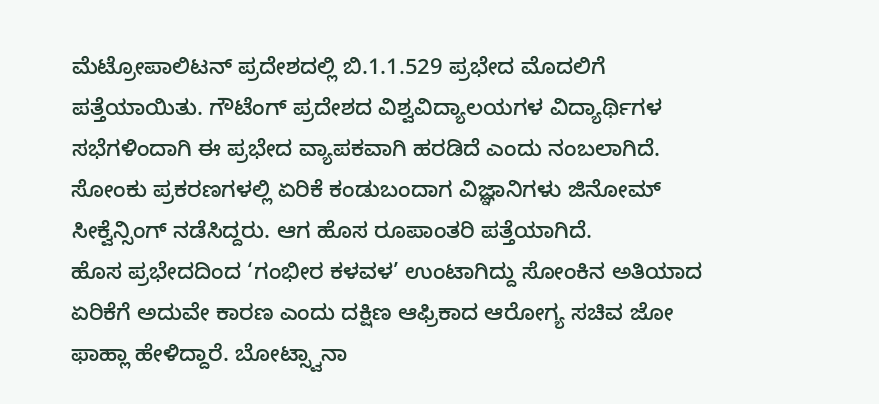ಮೆಟ್ರೋಪಾಲಿಟನ್ ಪ್ರದೇಶದಲ್ಲಿ ಬಿ.1.1.529 ಪ್ರಭೇದ ಮೊದಲಿಗೆ ಪತ್ತೆಯಾಯಿತು. ಗೌಟೆಂಗ್ ಪ್ರದೇಶದ ವಿಶ್ವವಿದ್ಯಾಲಯಗಳ ವಿದ್ಯಾರ್ಥಿಗಳ ಸಭೆಗಳಿಂದಾಗಿ ಈ ಪ್ರಭೇದ ವ್ಯಾಪಕವಾಗಿ ಹರಡಿದೆ ಎಂದು ನಂಬಲಾಗಿದೆ. ಸೋಂಕು ಪ್ರಕರಣಗಳಲ್ಲಿ ಏರಿಕೆ ಕಂಡುಬಂದಾಗ ವಿಜ್ಞಾನಿಗಳು ಜಿನೋಮ್ ಸೀಕ್ವೆನ್ಸಿಂಗ್ ನಡೆಸಿದ್ದರು. ಆಗ ಹೊಸ ರೂಪಾಂತರಿ ಪತ್ತೆಯಾಗಿದೆ.
ಹೊಸ ಪ್ರಭೇದದಿಂದ ‘ಗಂಭೀರ ಕಳವಳ’ ಉಂಟಾಗಿದ್ದು ಸೋಂಕಿನ ಅತಿಯಾದ ಏರಿಕೆಗೆ ಅದುವೇ ಕಾರಣ ಎಂದು ದಕ್ಷಿಣ ಆಫ್ರಿಕಾದ ಆರೋಗ್ಯ ಸಚಿವ ಜೋ ಫಾಹ್ಲಾ ಹೇಳಿದ್ದಾರೆ. ಬೋಟ್ಸ್ವಾನಾ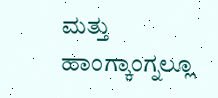ಮತ್ತು ಹಾಂಗ್ಕಾಂಗ್ನಲ್ಲೂ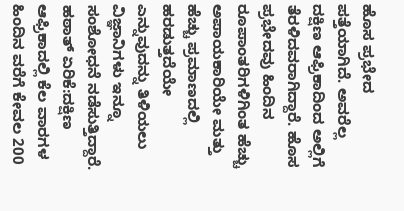ಹೊಸ ಪ್ರಭೇದ ಪತ್ತೆಯಾಗಿದೆ. ಅವರೆಲ್ಲ ದಕ್ಷಿಣ ಆಫ್ರಿಕಾದಿಂದ ಅಲ್ಲಿಗೆ ತೆರಳಿದವರಾಗಿದ್ದಾರೆ. ಹೊಸ ಪ್ರಭೇದವು ಹಿಂದಿನ ರೂಪಾಂತರಿಗಳಿಗಿಂತ ಹೆಚ್ಚು ಅಪಾಯಕಾರಿಯೇ ಮತ್ತು ಹೆಚ್ಚು ಪ್ರಮಾಣದಲ್ಲಿ ಹರಡುತ್ತದೆಯೇ ಎನ್ನುವುದನ್ನು ತಿಳಿಯಲು ವಿಜ್ಞಾನಿಗಳು ಇನ್ನೂ ಸಂಶೋಧನೆ ನಡೆಸುತ್ತಿದ್ದಾರೆ.
ಹಠಾತ್ ಏರಿಕೆ:ದಕ್ಷಿಣ ಆಫ್ರಿಕಾದಲ್ಲಿ ಕೆಲ ವಾರಗಳ ಹಿಂದಿನ ವರೆಗೆ ಕೇವಲ 200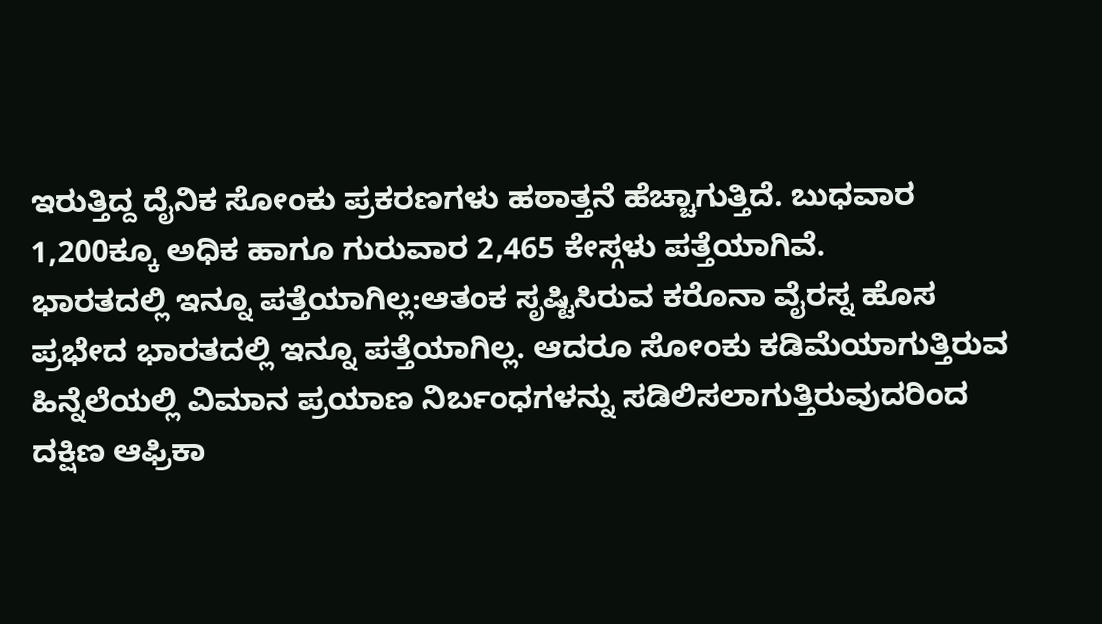ಇರುತ್ತಿದ್ದ ದೈನಿಕ ಸೋಂಕು ಪ್ರಕರಣಗಳು ಹಠಾತ್ತನೆ ಹೆಚ್ಚಾಗುತ್ತಿದೆ. ಬುಧವಾರ 1,200ಕ್ಕೂ ಅಧಿಕ ಹಾಗೂ ಗುರುವಾರ 2,465 ಕೇಸ್ಗಳು ಪತ್ತೆಯಾಗಿವೆ.
ಭಾರತದಲ್ಲಿ ಇನ್ನೂ ಪತ್ತೆಯಾಗಿಲ್ಲ:ಆತಂಕ ಸೃಷ್ಟಿಸಿರುವ ಕರೊನಾ ವೈರಸ್ನ ಹೊಸ ಪ್ರಭೇದ ಭಾರತದಲ್ಲಿ ಇನ್ನೂ ಪತ್ತೆಯಾಗಿಲ್ಲ. ಆದರೂ ಸೋಂಕು ಕಡಿಮೆಯಾಗುತ್ತಿರುವ ಹಿನ್ನೆಲೆಯಲ್ಲಿ ವಿಮಾನ ಪ್ರಯಾಣ ನಿರ್ಬಂಧಗಳನ್ನು ಸಡಿಲಿಸಲಾಗುತ್ತಿರುವುದರಿಂದ ದಕ್ಷಿಣ ಆಫ್ರಿಕಾ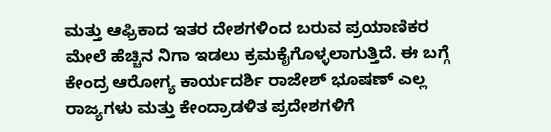ಮತ್ತು ಆಫ್ರಿಕಾದ ಇತರ ದೇಶಗಳಿಂದ ಬರುವ ಪ್ರಯಾಣಿಕರ ಮೇಲೆ ಹೆಚ್ಚಿನ ನಿಗಾ ಇಡಲು ಕ್ರಮಕೈಗೊಳ್ಳಲಾಗುತ್ತಿದೆ. ಈ ಬಗ್ಗೆ ಕೇಂದ್ರ ಆರೋಗ್ಯ ಕಾರ್ಯದರ್ಶಿ ರಾಜೇಶ್ ಭೂಷಣ್ ಎಲ್ಲ ರಾಜ್ಯಗಳು ಮತ್ತು ಕೇಂದ್ರಾಡಳಿತ ಪ್ರದೇಶಗಳಿಗೆ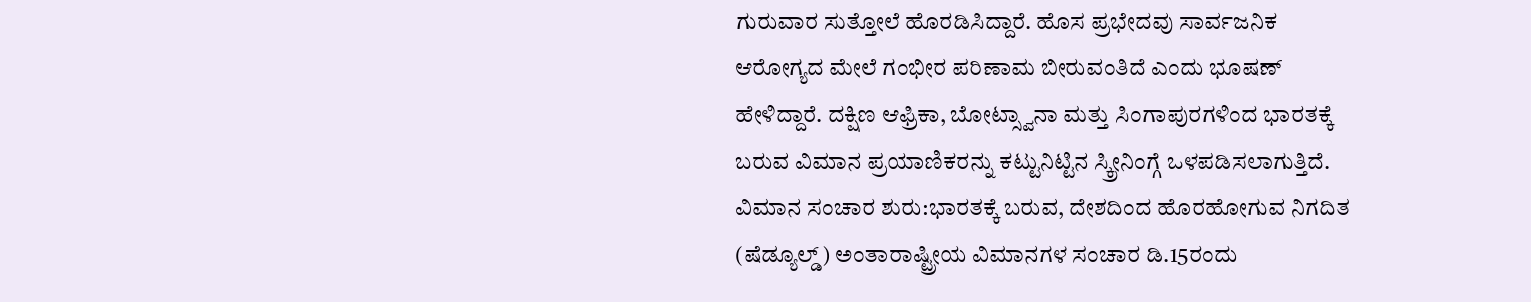ಗುರುವಾರ ಸುತ್ತೋಲೆ ಹೊರಡಿಸಿದ್ದಾರೆ. ಹೊಸ ಪ್ರಭೇದವು ಸಾರ್ವಜನಿಕ ಆರೋಗ್ಯದ ಮೇಲೆ ಗಂಭೀರ ಪರಿಣಾಮ ಬೀರುವಂತಿದೆ ಎಂದು ಭೂಷಣ್ ಹೇಳಿದ್ದಾರೆ. ದಕ್ಷಿಣ ಆಫ್ರಿಕಾ, ಬೋಟ್ಸ್ವಾನಾ ಮತ್ತು ಸಿಂಗಾಪುರಗಳಿಂದ ಭಾರತಕ್ಕೆ ಬರುವ ವಿಮಾನ ಪ್ರಯಾಣಿಕರನ್ನು ಕಟ್ಟುನಿಟ್ಟಿನ ಸ್ಕ್ರೀನಿಂಗ್ಗೆ ಒಳಪಡಿಸಲಾಗುತ್ತಿದೆ.
ವಿಮಾನ ಸಂಚಾರ ಶುರು:ಭಾರತಕ್ಕೆ ಬರುವ, ದೇಶದಿಂದ ಹೊರಹೋಗುವ ನಿಗದಿತ (ಷೆಡ್ಯೂಲ್ಡ್) ಅಂತಾರಾಷ್ಟ್ರೀಯ ವಿಮಾನಗಳ ಸಂಚಾರ ಡಿ.15ರಂದು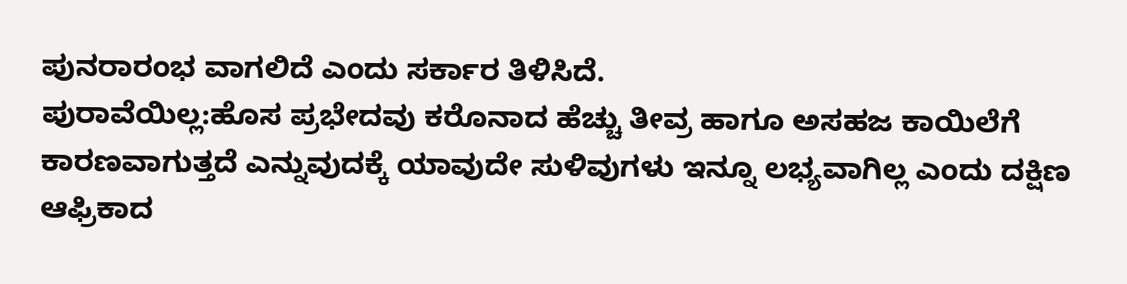ಪುನರಾರಂಭ ವಾಗಲಿದೆ ಎಂದು ಸರ್ಕಾರ ತಿಳಿಸಿದೆ.
ಪುರಾವೆಯಿಲ್ಲ:ಹೊಸ ಪ್ರಭೇದವು ಕರೊನಾದ ಹೆಚ್ಚು ತೀವ್ರ ಹಾಗೂ ಅಸಹಜ ಕಾಯಿಲೆಗೆ ಕಾರಣವಾಗುತ್ತದೆ ಎನ್ನುವುದಕ್ಕೆ ಯಾವುದೇ ಸುಳಿವುಗಳು ಇನ್ನೂ ಲಭ್ಯವಾಗಿಲ್ಲ ಎಂದು ದಕ್ಷಿಣ ಆಫ್ರಿಕಾದ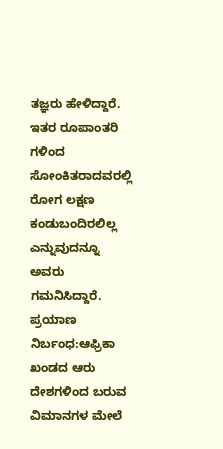ತಜ್ಞರು ಹೇಳಿದ್ದಾರೆ. ಇತರ ರೂಪಾಂತರಿ ಗಳಿಂದ ಸೋಂಕಿತರಾದವರಲ್ಲಿ ರೋಗ ಲಕ್ಷಣ ಕಂಡುಬಂದಿರಲಿಲ್ಲ ಎನ್ನುವುದನ್ನೂ ಅವರು ಗಮನಿಸಿದ್ದಾರೆ.
ಪ್ರಯಾಣ ನಿರ್ಬಂಧ:ಆಫ್ರಿಕಾ ಖಂಡದ ಆರು ದೇಶಗಳಿಂದ ಬರುವ ವಿಮಾನಗಳ ಮೇಲೆ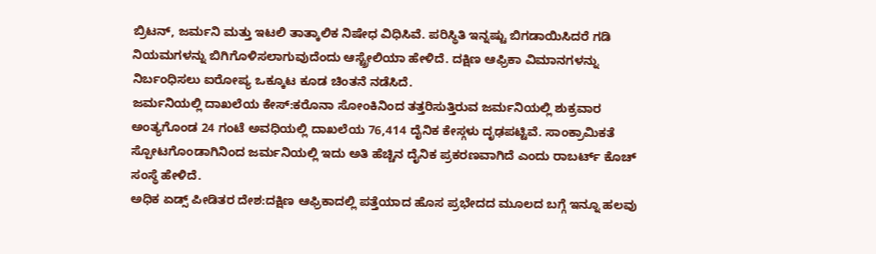ಬ್ರಿಟನ್, ಜರ್ಮನಿ ಮತ್ತು ಇಟಲಿ ತಾತ್ಕಾಲಿಕ ನಿಷೇಧ ವಿಧಿಸಿವೆ. ಪರಿಸ್ಥಿತಿ ಇನ್ನಷ್ಟು ಬಿಗಡಾಯಿಸಿದರೆ ಗಡಿ ನಿಯಮಗಳನ್ನು ಬಿಗಿಗೊಳಿಸಲಾಗುವುದೆಂದು ಆಸ್ಟ್ರೇಲಿಯಾ ಹೇಳಿದೆ. ದಕ್ಷಿಣ ಆಫ್ರಿಕಾ ವಿಮಾನಗಳನ್ನು ನಿರ್ಬಂಧಿಸಲು ಐರೋಪ್ಯ ಒಕ್ಕೂಟ ಕೂಡ ಚಿಂತನೆ ನಡೆಸಿದೆ.
ಜರ್ಮನಿಯಲ್ಲಿ ದಾಖಲೆಯ ಕೇಸ್:ಕರೊನಾ ಸೋಂಕಿನಿಂದ ತತ್ತರಿಸುತ್ತಿರುವ ಜರ್ಮನಿಯಲ್ಲಿ ಶುಕ್ರವಾರ ಅಂತ್ಯಗೊಂಡ 24 ಗಂಟೆ ಅವಧಿಯಲ್ಲಿ ದಾಖಲೆಯ 76,414 ದೈನಿಕ ಕೇಸ್ಗಳು ದೃಢಪಟ್ಟಿವೆ. ಸಾಂಕ್ರಾಮಿಕತೆ ಸ್ಪೋಟಗೊಂಡಾಗಿನಿಂದ ಜರ್ಮನಿಯಲ್ಲಿ ಇದು ಅತಿ ಹೆಚ್ಚಿನ ದೈನಿಕ ಪ್ರಕರಣವಾಗಿದೆ ಎಂದು ರಾಬರ್ಟ್ ಕೊಚ್ ಸಂಸ್ಥೆ ಹೇಳಿದೆ.
ಅಧಿಕ ಏಡ್ಸ್ ಪೀಡಿತರ ದೇಶ:ದಕ್ಷಿಣ ಆಫ್ರಿಕಾದಲ್ಲಿ ಪತ್ತೆಯಾದ ಹೊಸ ಪ್ರಭೇದದ ಮೂಲದ ಬಗ್ಗೆ ಇನ್ನೂ ಹಲವು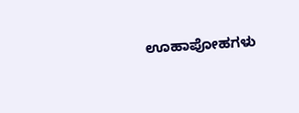ಊಹಾಪೋಹಗಳು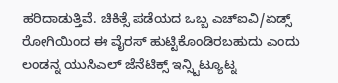ಹರಿದಾಡುತ್ತಿವೆ. ಚಿಕಿತ್ಸೆ ಪಡೆಯದ ಒಬ್ಬ ಎಚ್ಐವಿ/ಏಡ್ಸ್ ರೋಗಿಯಿಂದ ಈ ವೈರಸ್ ಹುಟ್ಟಿಕೊಂಡಿರಬಹುದು ಎಂದು ಲಂಡನ್ನ ಯುಸಿಎಲ್ ಜೆನೆಟಿಕ್ಸ್ ಇನ್ಸ್ಟಿಟ್ಯೂಟ್ನ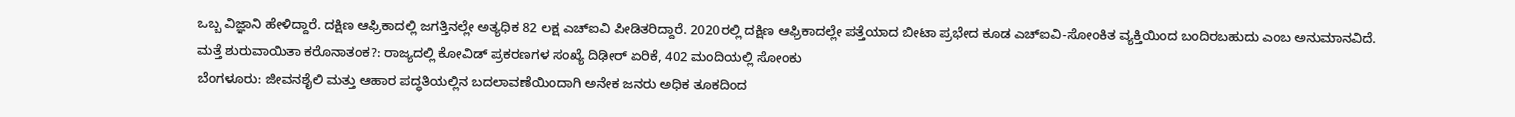ಒಬ್ಬ ವಿಜ್ಞಾನಿ ಹೇಳಿದ್ದಾರೆ. ದಕ್ಷಿಣ ಆಫ್ರಿಕಾದಲ್ಲಿ ಜಗತ್ತಿನಲ್ಲೇ ಅತ್ಯಧಿಕ 82 ಲಕ್ಷ ಎಚ್ಐವಿ ಪೀಡಿತರಿದ್ದಾರೆ. 2020ರಲ್ಲಿ ದಕ್ಷಿಣ ಆಫ್ರಿಕಾದಲ್ಲೇ ಪತ್ತೆಯಾದ ಬೀಟಾ ಪ್ರಭೇದ ಕೂಡ ಎಚ್ಐವಿ-ಸೋಂಕಿತ ವ್ಯಕ್ತಿಯಿಂದ ಬಂದಿರಬಹುದು ಎಂಬ ಅನುಮಾನವಿದೆ.
ಮತ್ತೆ ಶುರುವಾಯಿತಾ ಕರೊನಾತಂಕ?: ರಾಜ್ಯದಲ್ಲಿ ಕೋವಿಡ್ ಪ್ರಕರಣಗಳ ಸಂಖ್ಯೆ ದಿಢೀರ್ ಏರಿಕೆ, 402 ಮಂದಿಯಲ್ಲಿ ಸೋಂಕು
ಬೆಂಗಳೂರು: ಜೀವನಶೈಲಿ ಮತ್ತು ಆಹಾರ ಪದ್ಧತಿಯಲ್ಲಿನ ಬದಲಾವಣೆಯಿಂದಾಗಿ ಅನೇಕ ಜನರು ಅಧಿಕ ತೂಕದಿಂದ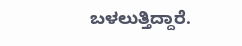ಬಳಲುತ್ತಿದ್ದಾರೆ.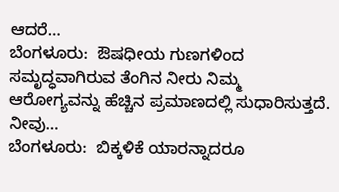ಆದರೆ…
ಬೆಂಗಳೂರು:  ಔಷಧೀಯ ಗುಣಗಳಿಂದ ಸಮೃದ್ಧವಾಗಿರುವ ತೆಂಗಿನ ನೀರು ನಿಮ್ಮ  ಆರೋಗ್ಯವನ್ನು ಹೆಚ್ಚಿನ ಪ್ರಮಾಣದಲ್ಲಿ ಸುಧಾರಿಸುತ್ತದೆ. ನೀವು…
ಬೆಂಗಳೂರು:  ಬಿಕ್ಕಳಿಕೆ ಯಾರನ್ನಾದರೂ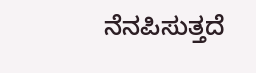ನೆನಪಿಸುತ್ತದೆ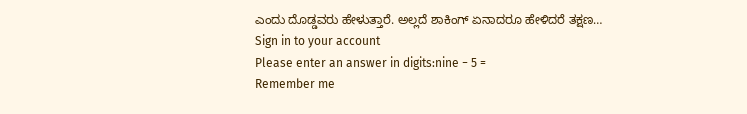ಎಂದು ದೊಡ್ಡವರು ಹೇಳುತ್ತಾರೆ. ಅಲ್ಲದೆ ಶಾಕಿಂಗ್ ಏನಾದರೂ ಹೇಳಿದರೆ ತಕ್ಷಣ…
Sign in to your account
Please enter an answer in digits:nine − 5 =
Remember me